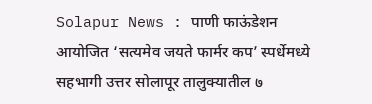Solapur News : पाणी फाऊंडेशन आयोजित ‘सत्यमेव जयते फार्मर कप’ स्पर्धेमध्ये सहभागी उत्तर सोलापूर तालुक्यातील ७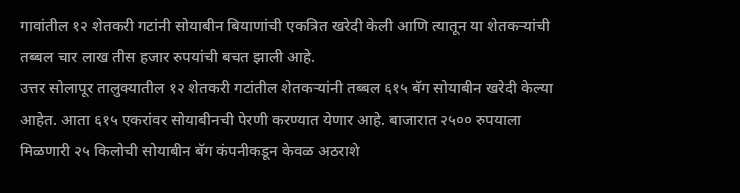गावांतील १२ शेतकरी गटांनी सोयाबीन बियाणांची एकत्रित खरेदी केली आणि त्यातून या शेतकऱ्यांची तब्बल चार लाख तीस हजार रुपयांची बचत झाली आहे.
उत्तर सोलापूर तालुक्यातील १२ शेतकरी गटांतील शेतकऱ्यांनी तब्बल ६१५ बॅग सोयाबीन खरेदी केल्या आहेत. आता ६१५ एकरांवर सोयाबीनची पेरणी करण्यात येणार आहे. बाजारात २५०० रुपयाला मिळणारी २५ किलोची सोयाबीन बॅग कंपनीकडून केवळ अठराशे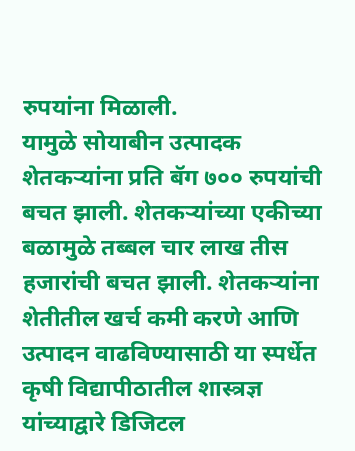रुपयांना मिळाली.
यामुळे सोयाबीन उत्पादक शेतकऱ्यांना प्रति बॅग ७०० रुपयांची बचत झाली. शेतकऱ्यांच्या एकीच्या बळामुळे तब्बल चार लाख तीस हजारांची बचत झाली. शेतकऱ्यांना शेतीतील खर्च कमी करणे आणि उत्पादन वाढविण्यासाठी या स्पर्धेत कृषी विद्यापीठातील शास्त्रज्ञ यांच्याद्वारे डिजिटल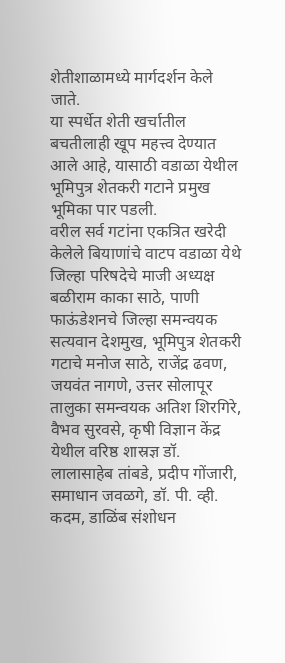शेतीशाळामध्ये मार्गदर्शन केले जाते.
या स्पर्धेत शेती खर्चातील बचतीलाही खूप महत्त्व देण्यात आले आहे, यासाठी वडाळा येथील भूमिपुत्र शेतकरी गटाने प्रमुख भूमिका पार पडली.
वरील सर्व गटांना एकत्रित खरेदी केलेले बियाणांचे वाटप वडाळा येथे जिल्हा परिषदेचे माजी अध्यक्ष बळीराम काका साठे, पाणी फाऊंडेशनचे जिल्हा समन्वयक सत्यवान देशमुख, भूमिपुत्र शेतकरी गटाचे मनोज साठे, राजेंद्र ढवण, जयवंत नागणे, उत्तर सोलापूर तालुका समन्वयक अतिश शिरगिरे, वैभव सुरवसे, कृषी विज्ञान केंद्र येथील वरिष्ठ शास्रज्ञ डॉ. लालासाहेब तांबडे, प्रदीप गोंजारी, समाधान जवळगे, डॉ. पी. व्ही. कदम, डाळिंब संशोधन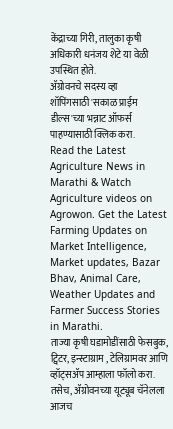केंद्राच्या गिरी, तालुका कृषी अधिकारी धनंजय शेटे या वेळी उपस्थित होते.
ॲग्रोवनचे सदस्य व्हा
शॉपिंगसाठी 'सकाळ प्राईम डील्स'च्या भन्नाट ऑफर्स पाहण्यासाठी क्लिक करा.
Read the Latest Agriculture News in Marathi & Watch Agriculture videos on Agrowon. Get the Latest Farming Updates on Market Intelligence, Market updates, Bazar Bhav, Animal Care, Weather Updates and Farmer Success Stories in Marathi.
ताज्या कृषी घडामोडींसाठी फेसबुक, ट्विटर, इन्स्टाग्राम , टेलिग्रामवर आणि व्हॉट्सॲप आम्हाला फॉलो करा. तसेच, ॲग्रोवनच्या यूट्यूब चॅनेलला आजच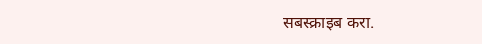सबस्क्राइब करा.